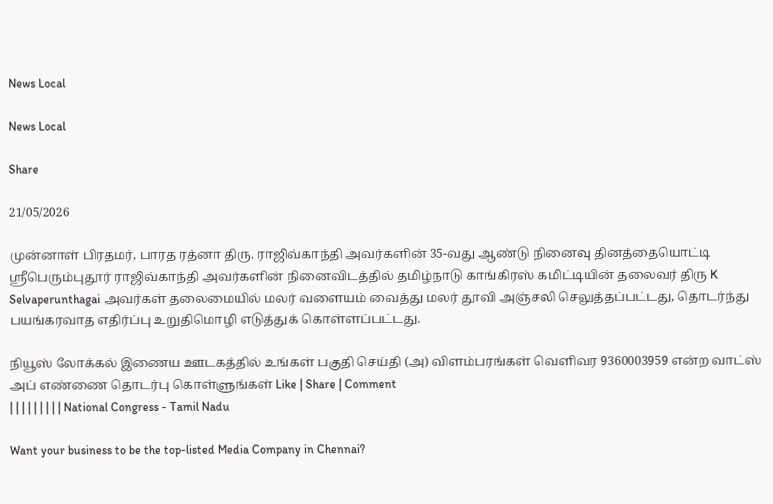News Local

News Local

Share

21/05/2026

முன்னாள் பிரதமர், பாரத ரத்னா திரு. ராஜிவ்காந்தி அவர்களின் 35-வது ஆண்டு நினைவு தினத்தையொட்டி
ஸ்ரீபெரும்புதூர் ராஜிவ்காந்தி அவர்களின் நினைவிடத்தில் தமிழ்நாடு காங்கிரஸ் கமிட்டியின் தலைவர் திரு K Selvaperunthagai அவர்கள் தலைமையில் மலர் வளையம் வைத்து மலர் தூவி அஞ்சலி செலுத்தப்பட்டது, தொடர்ந்து பயங்கரவாத எதிர்ப்பு உறுதிமொழி எடுத்துக் கொள்ளப்பட்டது.

நியூஸ் லோக்கல் இணைய ஊடகத்தில் உங்கள் பகுதி செய்தி (அ) விளம்பரங்கள் வெளிவர 9360003959 என்ற வாட்ஸ் அப் எண்ணை தொடர்பு கொள்ளுங்கள் Like | Share | Comment
| | | | | | | | | National Congress - Tamil Nadu

Want your business to be the top-listed Media Company in Chennai?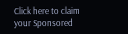Click here to claim your Sponsored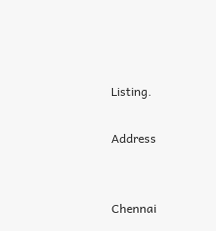Listing.

Address


Chennai